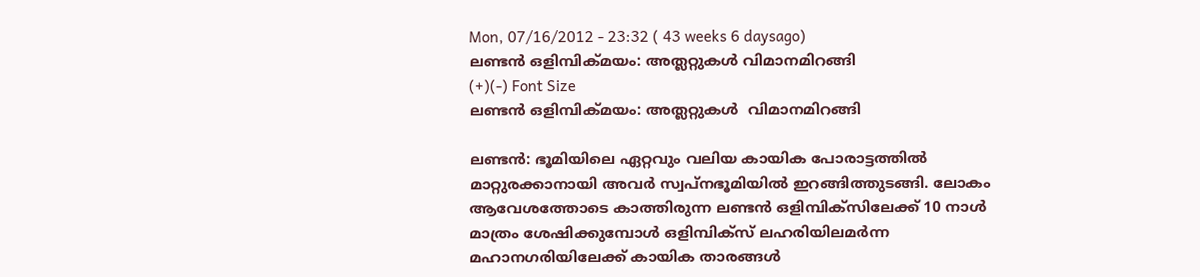Mon, 07/16/2012 - 23:32 ( 43 weeks 6 daysago)
ലണ്ടന്‍ ഒളിമ്പിക്മയം: അത്ലറ്റുകള്‍ വിമാനമിറങ്ങി
(+)(-) Font Size
ലണ്ടന്‍ ഒളിമ്പിക്മയം: അത്ലറ്റുകള്‍  വിമാനമിറങ്ങി

ലണ്ടന്‍: ഭൂമിയിലെ ഏറ്റവും വലിയ കായിക പോരാട്ടത്തില്‍ മാറ്റുരക്കാനായി അവര്‍ സ്വപ്നഭൂമിയില്‍ ഇറങ്ങിത്തുടങ്ങി. ലോകം ആവേശത്തോടെ കാത്തിരുന്ന ലണ്ടന്‍ ഒളിമ്പിക്സിലേക്ക് 10 നാള്‍ മാത്രം ശേഷിക്കുമ്പോള്‍ ഒളിമ്പിക്സ് ലഹരിയിലമര്‍ന്ന മഹാനഗരിയിലേക്ക് കായിക താരങ്ങള്‍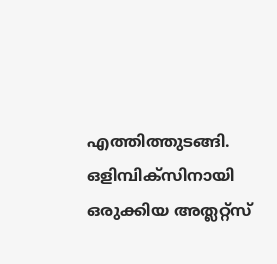എത്തിത്തുടങ്ങി. ഒളിമ്പിക്സിനായി ഒരുക്കിയ അത്ലറ്റ്സ്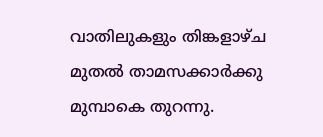വാതിലുകളും തിങ്കളാഴ്ച മുതല്‍ താമസക്കാര്‍ക്കു മുമ്പാകെ തുറന്നു.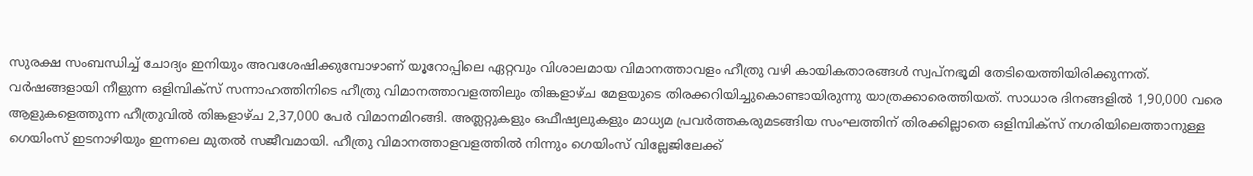സുരക്ഷ സംബന്ധിച്ച് ചോദ്യം ഇനിയും അവശേഷിക്കുമ്പോഴാണ് യൂറോപ്പിലെ ഏറ്റവും വിശാലമായ വിമാനത്താവളം ഹീത്രു വഴി കായികതാരങ്ങള്‍ സ്വപ്നഭൂമി തേടിയെത്തിയിരിക്കുന്നത്.
വര്‍ഷങ്ങളായി നീളുന്ന ഒളിമ്പിക്സ് സന്നാഹത്തിനിടെ ഹീത്രു വിമാനത്താവളത്തിലും തിങ്കളാഴ്ച മേളയുടെ തിരക്കറിയിച്ചുകൊണ്ടായിരുന്നു യാത്രക്കാരെത്തിയത്. സാധാര ദിനങ്ങളില്‍ 1,90,000 വരെ ആളുകളെത്തുന്ന ഹീത്രുവില്‍ തിങ്കളാഴ്ച 2,37,000 പേര്‍ വിമാനമിറങ്ങി. അത്ലറ്റുകളും ഒഫീഷ്യലുകളും മാധ്യമ പ്രവര്‍ത്തകരുമടങ്ങിയ സംഘത്തിന് തിരക്കില്ലാതെ ഒളിമ്പിക്സ് നഗരിയിലെത്താനുള്ള ഗെയിംസ് ഇടനാഴിയും ഇന്നലെ മുതല്‍ സജീവമായി. ഹീത്രു വിമാനത്താളവളത്തില്‍ നിന്നും ഗെയിംസ് വില്ലേജിലേക്ക്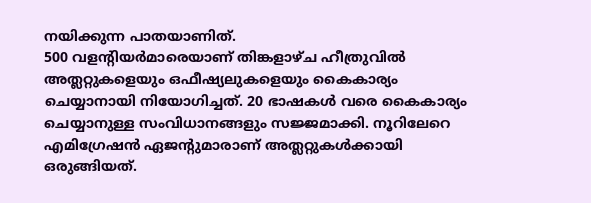നയിക്കുന്ന പാതയാണിത്.
500 വളന്‍റിയര്‍മാരെയാണ് തിങ്കളാഴ്ച ഹീത്രുവില്‍ അത്ലറ്റുകളെയും ഒഫീഷ്യലുകളെയും കൈകാര്യം ചെയ്യാനായി നിയോഗിച്ചത്. 20 ഭാഷകള്‍ വരെ കൈകാര്യം ചെയ്യാനുള്ള സംവിധാനങ്ങളും സജ്ജമാക്കി. നൂറിലേറെ എമിഗ്രേഷന്‍ ഏജന്‍റുമാരാണ് അത്ലറ്റുകള്‍ക്കായി ഒരുങ്ങിയത്.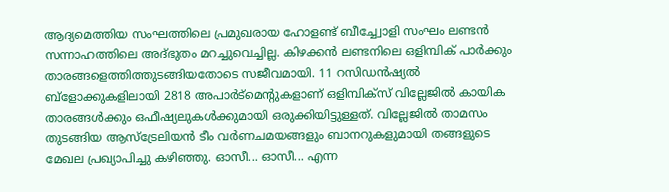ആദ്യമെത്തിയ സംഘത്തിലെ പ്രമുഖരായ ഹോളണ്ട് ബീച്ച്വോളി സംഘം ലണ്ടന്‍ സന്നാഹത്തിലെ അദ്ഭുതം മറച്ചുവെച്ചില്ല. കിഴക്കന്‍ ലണ്ടനിലെ ഒളിമ്പിക് പാര്‍ക്കും താരങ്ങളെത്തിത്തുടങ്ങിയതോടെ സജീവമായി. 11 റസിഡന്‍ഷ്യല്‍ ബ്ളോക്കുകളിലായി 2818 അപാര്‍ട്മെന്‍റുകളാണ് ഒളിമ്പിക്സ് വില്ലേജില്‍ കായിക താരങ്ങള്‍ക്കും ഒഫീഷ്യലുകള്‍ക്കുമായി ഒരുക്കിയിട്ടുള്ളത്. വില്ലേജില്‍ താമസം തുടങ്ങിയ ആസ്ട്രേലിയന്‍ ടീം വര്‍ണചമയങ്ങളും ബാനറുകളുമായി തങ്ങളുടെ മേഖല പ്രഖ്യാപിച്ചു കഴിഞ്ഞു. ഓസീ... ഓസീ... എന്ന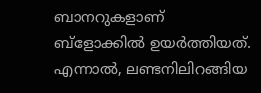ബാനറുകളാണ് ബ്ളോക്കില്‍ ഉയര്‍ത്തിയത്.
എന്നാല്‍, ലണ്ടനിലിറങ്ങിയ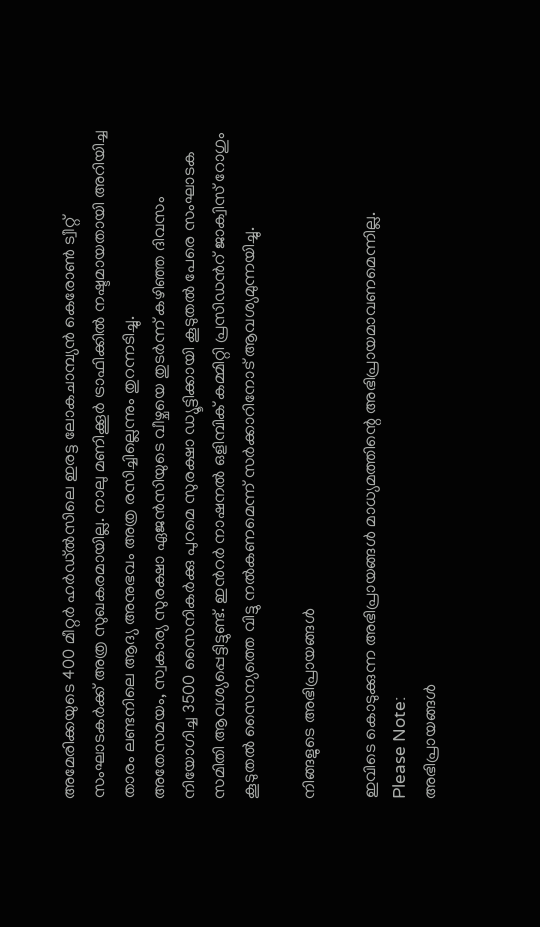അമേരിക്കയുടെ 400 മീറ്റര്‍ ഹര്‍ഡ്ല്‍സിലെ ഇരട്ട ലോകചാമ്പ്യന്‍ കെരോണ്‍ ട്വീറ്റ് സംഘാടകര്‍ക്ക് അത്ര സുഖകരമായില്ല. നാലു മണിക്കൂര്‍ ട്രാഫിക്കില്‍ നഷ്ടമായതായി അറിയിച്ച താരം ലണ്ടനിലെ ആദ്യ അനുഭവം അത്ര രസിച്ചില്ലെന്നും തുറന്നടിച്ചു.
അതേസമയം, സ്വകാര്യ സുരക്ഷാ ഏജന്‍സിയുടെ വീഴ്ചയെ തുടര്‍ന്ന് കഴിഞ്ഞ ദിവസം നിയോഗിച്ച 3500 സൈനികര്‍ക്കു പുറമെ സുരക്ഷാ ഡ്യൂട്ടിക്കായി കൂടുതല്‍ പേരെ സംഘാടക സമിതി ആവശ്യപ്പെട്ടിട്ടുണ്ട്. ഇന്‍റര്‍ നാഷനല്‍ ഒളിമ്പിക് കമ്മിറ്റി പ്രസിഡന്‍റ് ജാക്വിസ് റോഗും കൂടുതല്‍ സൈന്യത്തെ വിട്ടു നല്‍കണമെന്ന് സര്‍ക്കാറിനോട് ആവശ്യമുന്നയിച്ചു.

നിങ്ങളുടെ അഭിപ്രായങ്ങള്‍

ഇവിടെ കൊടുക്കുന്ന അഭിപ്രായങ്ങള്‍ മാധ്യമത്തിന്റെ അഭിപ്രായമാവണമെന്നില്ല.
Please Note:
അഭിപ്രായങ്ങള്‍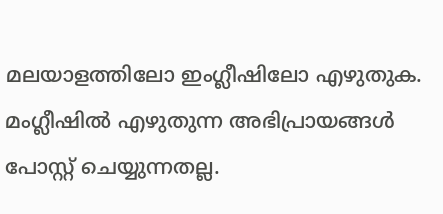മലയാളത്തിലോ ഇംഗ്ലീഷിലോ എഴുതുക. മംഗ്ലീഷില്‍ എഴുതുന്ന അഭിപ്രായങ്ങള്‍ പോസ്റ്റ് ചെയ്യുന്നതല്ല.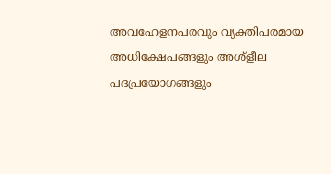അവഹേളനപരവും വ്യക്തിപരമായ അധിക്ഷേപങ്ങളും അശ്ളീല പദപ്രയോഗങ്ങളും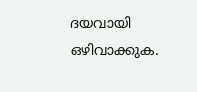ദയവായി ഒഴിവാക്കുക.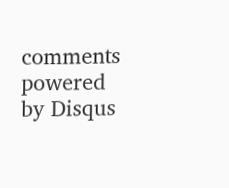comments powered by Disqus